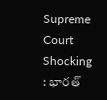Supreme Court Shocking : భార‌త్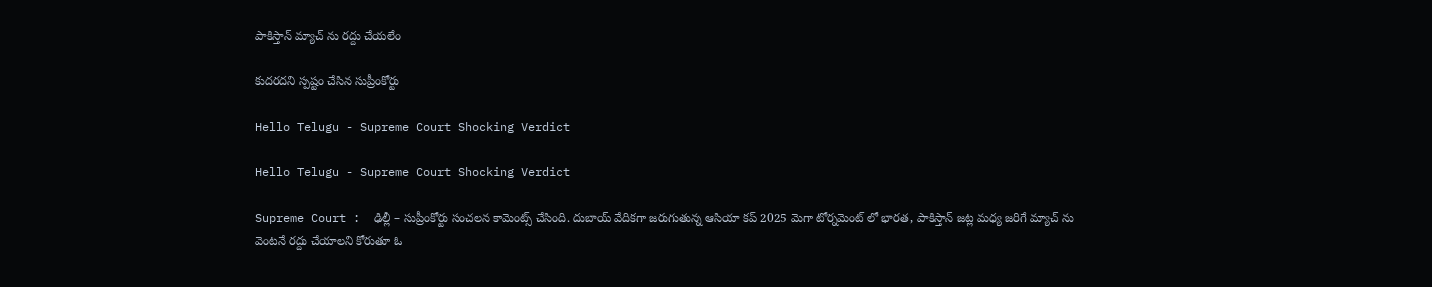పాకిస్తాన్ మ్యాచ్ ను ర‌ద్దు చేయ‌లేం

కుద‌రద‌ని స్ప‌ష్టం చేసిన సుప్రీంకోర్టు

Hello Telugu - Supreme Court Shocking Verdict

Hello Telugu - Supreme Court Shocking Verdict

Supreme Court :  ఢిల్లీ – సుప్రీంకోర్టు సంచ‌ల‌న కామెంట్స్ చేసింది. దుబాయ్ వేదిక‌గా జ‌రుగుతున్న ఆసియా క‌ప్ 2025 మెగా టోర్న‌మెంట్ లో భార‌త‌, పాకిస్తాన్ జ‌ట్ల మ‌ధ్య జ‌రిగే మ్యాచ్ ను వెంట‌నే ర‌ద్దు చేయాల‌ని కోరుతూ ఓ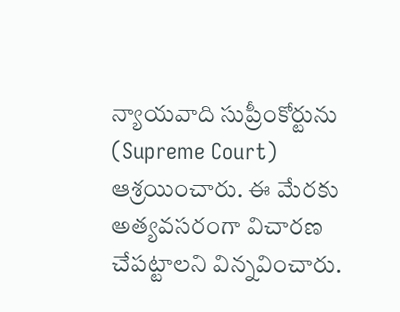న్యాయ‌వాది సుప్రీంకోర్టును (Supreme Court) ఆశ్ర‌యించారు. ఈ మేర‌కు అత్య‌వ‌స‌రంగా విచార‌ణ చేప‌ట్టాల‌ని విన్న‌వించారు.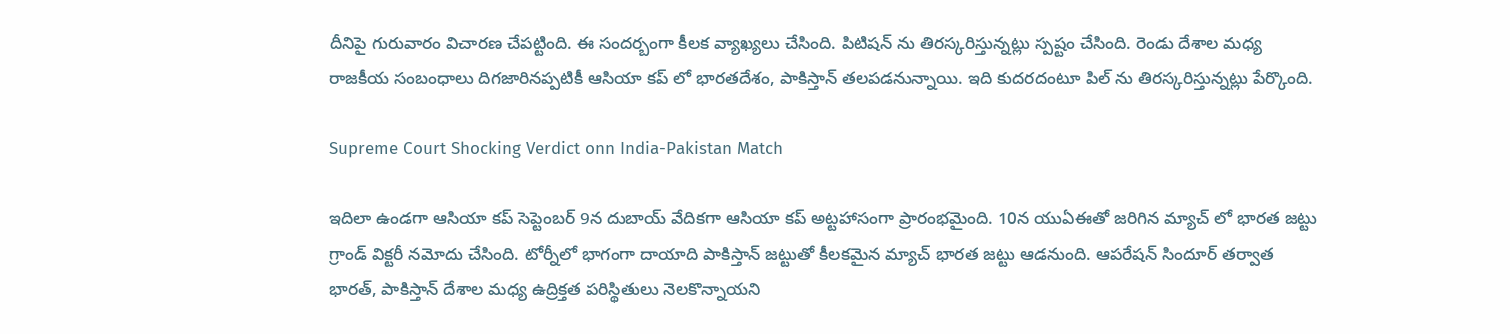దీనిపై గురువారం విచార‌ణ చేప‌ట్టింది. ఈ సంద‌ర్బంగా కీల‌క వ్యాఖ్య‌లు చేసింది. పిటిష‌న్ ను తిర‌స్క‌రిస్తున్న‌ట్లు స్ప‌ష్టం చేసింది. రెండు దేశాల మధ్య రాజకీయ సంబంధాలు దిగజారినప్పటికీ ఆసియా కప్ లో భారతదేశం, పాకిస్తాన్ తలపడనున్నాయి. ఇది కుద‌ర‌దంటూ పిల్ ను తిర‌స్క‌రిస్తున్న‌ట్లు పేర్కొంది.

Supreme Court Shocking Verdict onn India-Pakistan Match

ఇదిలా ఉండ‌గా ఆసియా క‌ప్ సెప్టెంబ‌ర్ 9న దుబాయ్ వేదిక‌గా ఆసియా క‌ప్ అట్ట‌హాసంగా ప్రారంభ‌మైంది. 10న యుఏఈతో జ‌రిగిన మ్యాచ్ లో భార‌త జ‌ట్టు గ్రాండ్ విక్ట‌రీ న‌మోదు చేసింది. టోర్నీలో భాగంగా దాయాది పాకిస్తాన్ జ‌ట్టుతో కీల‌క‌మైన మ్యాచ్ భార‌త జ‌ట్టు ఆడ‌నుంది. ఆప‌రేష‌న్ సిందూర్ త‌ర్వాత భార‌త్, పాకిస్తాన్ దేశాల మ‌ధ్య ఉద్రిక్త‌త ప‌రిస్థితులు నెల‌కొన్నాయ‌ని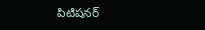పిటిష‌న‌ర్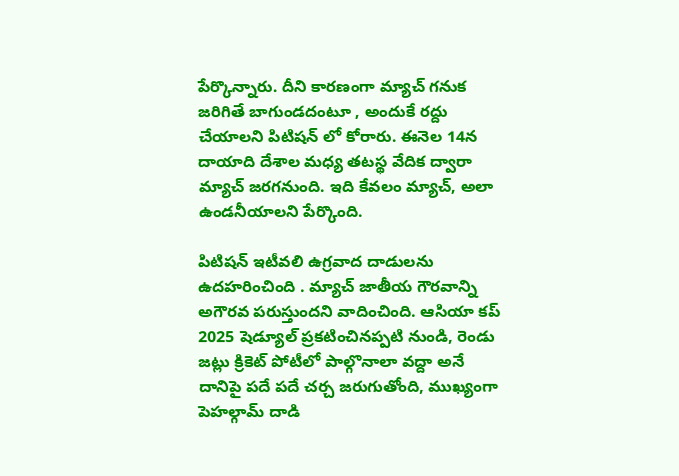పేర్కొన్నారు. దీని కార‌ణంగా మ్యాచ్ గ‌నుక జ‌రిగితే బాగుండ‌దంటూ , అందుకే ర‌ద్దు చేయాల‌ని పిటిష‌న్ లో కోరారు. ఈనెల 14న దాయాది దేశాల మ‌ధ్య త‌ట‌స్థ వేదిక ద్వారా మ్యాచ్ జ‌ర‌గ‌నుంది. ఇది కేవలం మ్యాచ్, అలా ఉండ‌నీయాల‌ని పేర్కొంది.

పిటిషన్ ఇటీవలి ఉగ్రవాద దాడులను ఉదహరించింది . మ్యాచ్ జాతీయ గౌరవాన్ని అగౌరవ పరుస్తుందని వాదించింది. ఆసియా కప్ 2025 షెడ్యూల్ ప్రకటించినప్పటి నుండి, రెండు జట్లు క్రికెట్ పోటీలో పాల్గొనాలా వద్దా అనే దానిపై పదే పదే చర్చ జరుగుతోంది, ముఖ్యంగా పెహల్గామ్ దాడి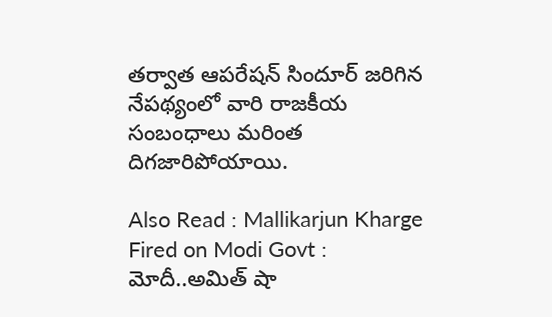తర్వాత ఆపరేషన్ సిందూర్ జరిగిన నేపథ్యంలో వారి రాజకీయ సంబంధాలు మరింత దిగజారిపోయాయి.

Also Read : Mallikarjun Kharge Fired on Modi Govt : మోదీ..అమిత్ షా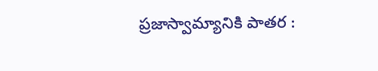ప్ర‌జాస్వామ్యానికి పాత‌ర :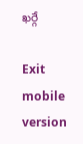ఖ‌ర్గే

Exit mobile version